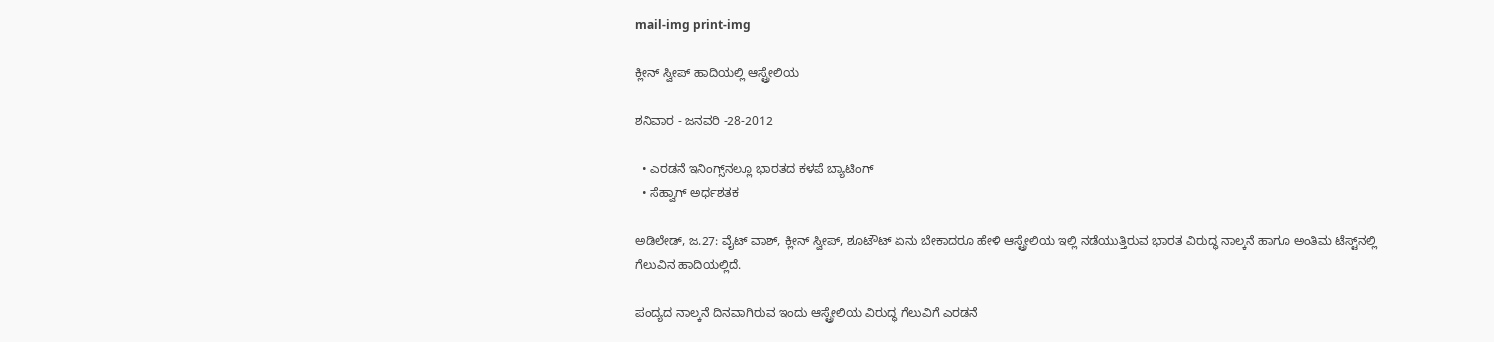mail-img print-img

ಕ್ಲೀನ್ ಸ್ವೀಪ್ ಹಾದಿಯಲ್ಲಿ ಆಸ್ಟ್ರೇಲಿಯ

ಶನಿವಾರ - ಜನವರಿ -28-2012

  • ಎರಡನೆ ಇನಿಂಗ್ಸ್‌ನಲ್ಲೂ ಭಾರತದ ಕಳಪೆ ಬ್ಯಾಟಿಂಗ್
  • ಸೆಹ್ವಾಗ್ ಅರ್ಧಶತಕ

ಅಡಿಲೇಡ್, ಜ.27: ವೈಟ್ ವಾಶ್, ಕ್ಲೀನ್ ಸ್ವೀಪ್, ಶೂಟೌಟ್ ಏನು ಬೇಕಾದರೂ ಹೇಳಿ ಆಸ್ಟ್ರೇಲಿಯ ಇಲ್ಲಿ ನಡೆಯುತ್ತಿರುವ ಭಾರತ ವಿರುದ್ಧ ನಾಲ್ಕನೆ ಹಾಗೂ ಅಂತಿಮ ಟೆಸ್ಟ್‌ನಲ್ಲಿ ಗೆಲುವಿನ ಹಾದಿಯಲ್ಲಿದೆ.

ಪಂದ್ಯದ ನಾಲ್ಕನೆ ದಿನವಾಗಿರುವ ಇಂದು ಆಸ್ಟ್ರೇಲಿಯ ವಿರುದ್ಧ ಗೆಲುವಿಗೆ ಎರಡನೆ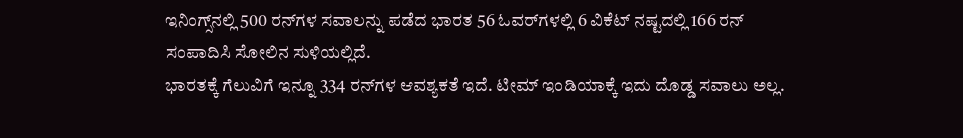ಇನಿಂಗ್ಸ್‌ನಲ್ಲಿ 500 ರನ್‌ಗಳ ಸವಾಲನ್ನು ಪಡೆದ ಭಾರತ 56 ಓವರ್‌ಗಳಲ್ಲಿ 6 ವಿಕೆಟ್ ನಷ್ಟದಲ್ಲಿ 166 ರನ್ ಸಂಪಾದಿಸಿ ಸೋಲಿನ ಸುಳಿಯಲ್ಲಿದೆ.
ಭಾರತಕ್ಕೆ ಗೆಲುವಿಗೆ ಇನ್ನೂ 334 ರನ್‌ಗಳ ಆವಶ್ಯಕತೆ ಇದೆ. ಟೀಮ್ ಇಂಡಿಯಾಕ್ಕೆ ಇದು ದೊಡ್ಡ ಸವಾಲು ಅಲ್ಲ.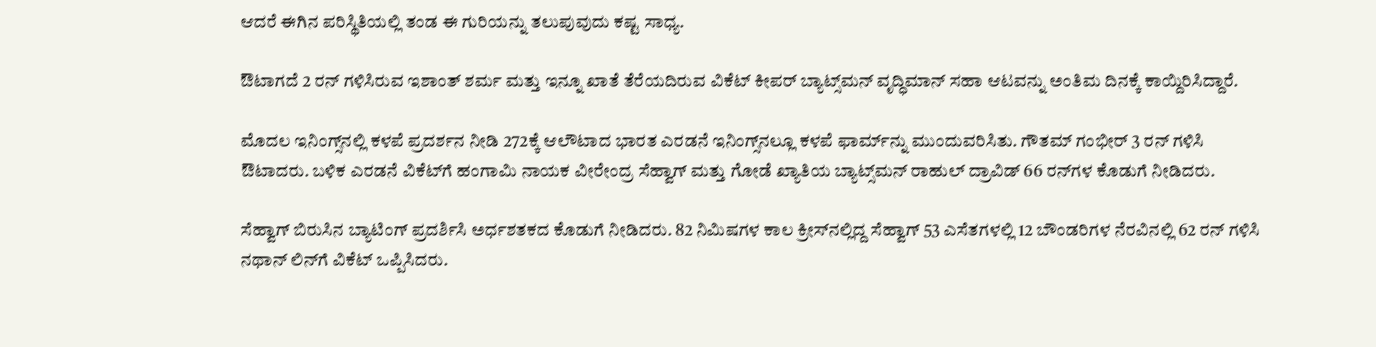ಆದರೆ ಈಗಿನ ಪರಿಸ್ಥಿತಿಯಲ್ಲಿ ತಂಡ ಈ ಗುರಿಯನ್ನು ತಲುಪುವುದು ಕಷ್ಟ ಸಾಧ್ಯ.

ಔಟಾಗದೆ 2 ರನ್ ಗಳಿಸಿರುವ ಇಶಾಂತ್ ಶರ್ಮ ಮತ್ತು ಇನ್ನೂ ಖಾತೆ ತೆರೆಯದಿರುವ ವಿಕೆಟ್ ಕೀಪರ್ ಬ್ಯಾಟ್ಸ್‌ಮನ್ ವೃದ್ಧಿಮಾನ್ ಸಹಾ ಆಟವನ್ನು ಅಂತಿಮ ದಿನಕ್ಕೆ ಕಾಯ್ದಿರಿಸಿದ್ದಾರೆ.

ಮೊದಲ ಇನಿಂಗ್ಸ್‌ನಲ್ಲಿ ಕಳಪೆ ಪ್ರದರ್ಶನ ನೀಡಿ 272ಕ್ಕೆ ಆಲೌಟಾದ ಭಾರತ ಎರಡನೆ ಇನಿಂಗ್ಸ್‌ನಲ್ಲೂ ಕಳಪೆ ಫಾರ್ಮ್‌ನ್ನು ಮುಂದುವರಿಸಿತು. ಗೌತಮ್ ಗಂಭೀರ್ 3 ರನ್ ಗಳಿಸಿ ಔಟಾದರು. ಬಳಿಕ ಎರಡನೆ ವಿಕೆಟ್‌ಗೆ ಹಂಗಾಮಿ ನಾಯಕ ವೀರೇಂದ್ರ ಸೆಹ್ವಾಗ್ ಮತ್ತು ಗೋಡೆ ಖ್ಯಾತಿಯ ಬ್ಯಾಟ್ಸ್‌ಮನ್ ರಾಹುಲ್ ದ್ರಾವಿಡ್ 66 ರನ್‌ಗಳ ಕೊಡುಗೆ ನೀಡಿದರು.

ಸೆಹ್ವಾಗ್ ಬಿರುಸಿನ ಬ್ಯಾಟಿಂಗ್ ಪ್ರದರ್ಶಿಸಿ ಅರ್ಧಶತಕದ ಕೊಡುಗೆ ನೀಡಿದರು. 82 ನಿಮಿಷಗಳ ಕಾಲ ಕ್ರೀಸ್‌ನಲ್ಲಿದ್ದ ಸೆಹ್ವಾಗ್ 53 ಎಸೆತಗಳಲ್ಲಿ 12 ಬೌಂಡರಿಗಳ ನೆರವಿನಲ್ಲಿ 62 ರನ್ ಗಳಿಸಿ ನಥಾನ್ ಲಿನ್‌ಗೆ ವಿಕೆಟ್ ಒಪ್ಪಿಸಿದರು.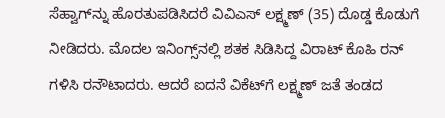ಸೆಹ್ವಾಗ್‌ನ್ನು ಹೊರತುಪಡಿಸಿದರೆ ವಿವಿಎಸ್ ಲಕ್ಷ್ಮಣ್ (35) ದೊಡ್ಡ ಕೊಡುಗೆ ನೀಡಿದರು. ಮೊದಲ ಇನಿಂಗ್ಸ್‌ನಲ್ಲಿ ಶತಕ ಸಿಡಿಸಿದ್ದ ವಿರಾಟ್ ಕೊಹಿ ರನ್ ಗಳಿಸಿ ರನೌಟಾದರು. ಆದರೆ ಐದನೆ ವಿಕೆಟ್‌ಗೆ ಲಕ್ಷ್ಮಣ್ ಜತೆ ತಂಡದ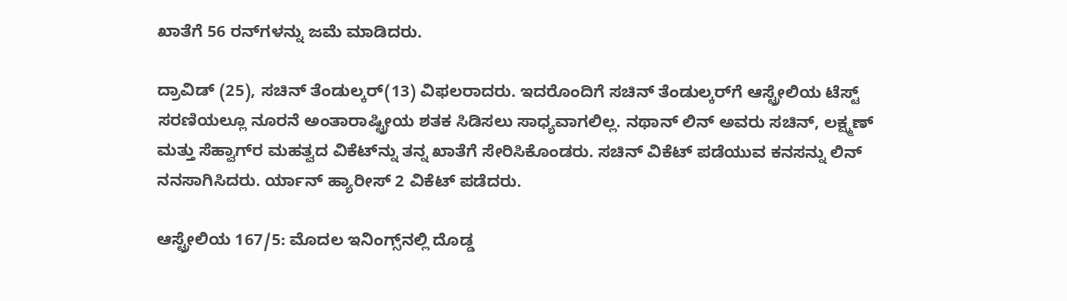ಖಾತೆಗೆ 56 ರನ್‌ಗಳನ್ನು ಜಮೆ ಮಾಡಿದರು.

ದ್ರಾವಿಡ್ (25), ಸಚಿನ್ ತೆಂಡುಲ್ಕರ್(13) ವಿಫಲರಾದರು. ಇದರೊಂದಿಗೆ ಸಚಿನ್ ತೆಂಡುಲ್ಕರ್‌ಗೆ ಆಸ್ಟ್ರೇಲಿಯ ಟೆಸ್ಟ್ ಸರಣಿಯಲ್ಲೂ ನೂರನೆ ಅಂತಾರಾಷ್ಟ್ರೀಯ ಶತಕ ಸಿಡಿಸಲು ಸಾಧ್ಯವಾಗಲಿಲ್ಲ. ನಥಾನ್ ಲಿನ್ ಅವರು ಸಚಿನ್, ಲಕ್ಷ್ಮಣ್ ಮತ್ತು ಸೆಹ್ವಾಗ್‌ರ ಮಹತ್ವದ ವಿಕೆಟ್‌ನ್ನು ತನ್ನ ಖಾತೆಗೆ ಸೇರಿಸಿಕೊಂಡರು. ಸಚಿನ್ ವಿಕೆಟ್ ಪಡೆಯುವ ಕನಸನ್ನು ಲಿನ್ ನನಸಾಗಿಸಿದರು. ರ್ಯಾನ್ ಹ್ಯಾರೀಸ್ 2 ವಿಕೆಟ್ ಪಡೆದರು.

ಆಸ್ಟ್ರೇಲಿಯ 167/5: ಮೊದಲ ಇನಿಂಗ್ಸ್‌ನಲ್ಲಿ ದೊಡ್ಡ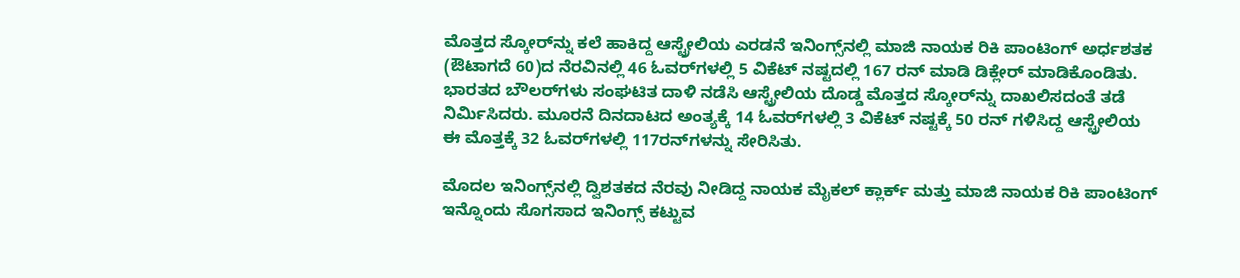ಮೊತ್ತದ ಸ್ಕೋರ್‌ನ್ನು ಕಲೆ ಹಾಕಿದ್ದ ಆಸ್ಟ್ರೇಲಿಯ ಎರಡನೆ ಇನಿಂಗ್ಸ್‌ನಲ್ಲಿ ಮಾಜಿ ನಾಯಕ ರಿಕಿ ಪಾಂಟಿಂಗ್ ಅರ್ಧಶತಕ (ಔಟಾಗದೆ 60)ದ ನೆರವಿನಲ್ಲಿ 46 ಓವರ್‌ಗಳಲ್ಲಿ 5 ವಿಕೆಟ್ ನಷ್ಟದಲ್ಲಿ 167 ರನ್ ಮಾಡಿ ಡಿಕ್ಲೇರ್ ಮಾಡಿಕೊಂಡಿತು.
ಭಾರತದ ಬೌಲರ್‌ಗಳು ಸಂಘಟಿತ ದಾಳಿ ನಡೆಸಿ ಆಸ್ಟ್ರೇಲಿಯ ದೊಡ್ಡ ಮೊತ್ತದ ಸ್ಕೋರ್‌ನ್ನು ದಾಖಲಿಸದಂತೆ ತಡೆ ನಿರ್ಮಿಸಿದರು. ಮೂರನೆ ದಿನದಾಟದ ಅಂತ್ಯಕ್ಕೆ 14 ಓವರ್‌ಗಳಲ್ಲಿ 3 ವಿಕೆಟ್ ನಷ್ಟಕ್ಕೆ 50 ರನ್ ಗಳಿಸಿದ್ದ ಆಸ್ಟ್ರೇಲಿಯ ಈ ಮೊತ್ತಕ್ಕೆ 32 ಓವರ್‌ಗಳಲ್ಲಿ 117ರನ್‌ಗಳನ್ನು ಸೇರಿಸಿತು.

ಮೊದಲ ಇನಿಂಗ್ಸ್‌ನಲ್ಲಿ ದ್ವಿಶತಕದ ನೆರವು ನೀಡಿದ್ದ ನಾಯಕ ಮೈಕಲ್ ಕ್ಲಾರ್ಕ್ ಮತ್ತು ಮಾಜಿ ನಾಯಕ ರಿಕಿ ಪಾಂಟಿಂಗ್ ಇನ್ನೊಂದು ಸೊಗಸಾದ ಇನಿಂಗ್ಸ್ ಕಟ್ಟುವ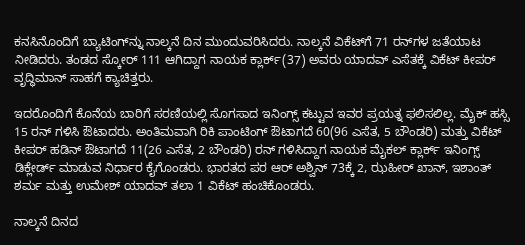ಕನಸಿನೊಂದಿಗೆ ಬ್ಯಾಟಿಂಗ್‌ನ್ನು ನಾಲ್ಕನೆ ದಿನ ಮುಂದುವರಿಸಿದರು. ನಾಲ್ಕನೆ ವಿಕೆಟ್‌ಗೆ 71 ರನ್‌ಗಳ ಜತೆಯಾಟ ನೀಡಿದರು. ತಂಡದ ಸ್ಕೋರ್ 111 ಆಗಿದ್ದಾಗ ನಾಯಕ ಕ್ಲಾರ್ಕ್(37) ಅವರು ಯಾದವ್ ಎಸೆತಕ್ಕೆ ವಿಕೆಟ್ ಕೀಪರ್ ವೃದ್ಧಿಮಾನ್ ಸಾಹಗೆ ಕ್ಯಾಚಿತ್ತರು.

ಇದರೊಂದಿಗೆ ಕೊನೆಯ ಬಾರಿಗೆ ಸರಣಿಯಲ್ಲಿ ಸೊಗಸಾದ ಇನಿಂಗ್ಸ್ ಕಟ್ಟುವ ಇವರ ಪ್ರಯತ್ನ ಫಲಿಸಲಿಲ್ಲ. ಮೈಕ್ ಹಸ್ಸಿ 15 ರನ್ ಗಳಿಸಿ ಔಟಾದರು. ಅಂತಿಮವಾಗಿ ರಿಕಿ ಪಾಂಟಿಂಗ್ ಔಟಾಗದೆ 60(96 ಎಸೆತ, 5 ಬೌಂಡರಿ) ಮತ್ತು ವಿಕೆಟ್ ಕೀಪರ್ ಹಡಿನ್ ಔಟಾಗದೆ 11(26 ಎಸೆತ, 2 ಬೌಂಡರಿ) ರನ್ ಗಳಿಸಿದ್ದಾಗ ನಾಯಕ ಮೈಕಲ್ ಕ್ಲಾರ್ಕ್ ಇನಿಂಗ್ಸ್ ಡಿಕ್ಲೇರ್ಡ್‌ ಮಾಡುವ ನಿರ್ಧಾರ ಕೈಗೊಂಡರು. ಭಾರತದ ಪರ ಆರ್ ಅಶ್ವಿನ್ 73ಕ್ಕೆ 2, ಝಹೀರ್ ಖಾನ್, ಇಶಾಂತ್ ಶರ್ಮ ಮತ್ತು ಉಮೇಶ್ ಯಾದವ್ ತಲಾ 1 ವಿಕೆಟ್ ಹಂಚಿಕೊಂಡರು.

ನಾಲ್ಕನೆ ದಿನದ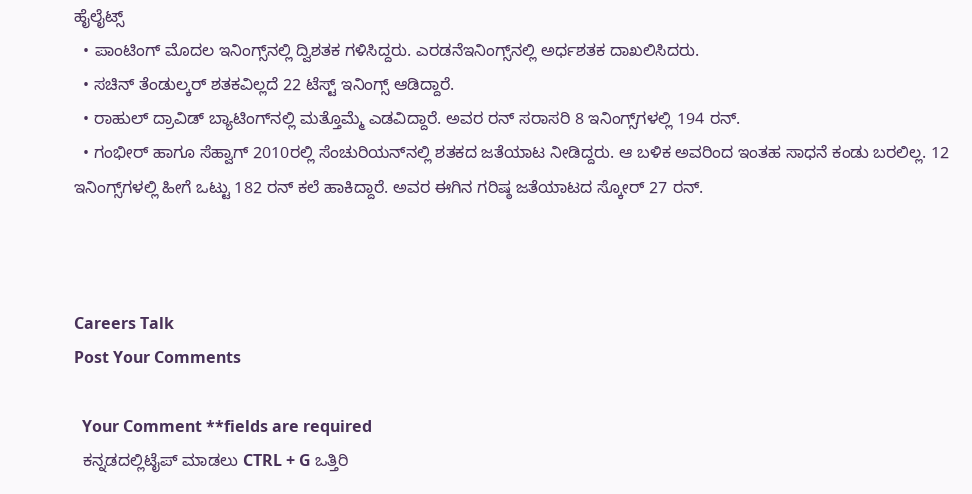ಹೈಲೈಟ್ಸ್
  • ಪಾಂಟಿಂಗ್ ಮೊದಲ ಇನಿಂಗ್ಸ್‌ನಲ್ಲಿ ದ್ವಿಶತಕ ಗಳಿಸಿದ್ದರು. ಎರಡನೆಇನಿಂಗ್ಸ್‌ನಲ್ಲಿ ಅರ್ಧಶತಕ ದಾಖಲಿಸಿದರು.
  • ಸಚಿನ್ ತೆಂಡುಲ್ಕರ್ ಶತಕವಿಲ್ಲದೆ 22 ಟೆಸ್ಟ್ ಇನಿಂಗ್ಸ್ ಆಡಿದ್ದಾರೆ.
  • ರಾಹುಲ್ ದ್ರಾವಿಡ್ ಬ್ಯಾಟಿಂಗ್‌ನಲ್ಲಿ ಮತ್ತೊಮ್ಮೆ ಎಡವಿದ್ದಾರೆ. ಅವರ ರನ್ ಸರಾಸರಿ 8 ಇನಿಂಗ್ಸ್‌ಗಳಲ್ಲಿ 194 ರನ್.
  • ಗಂಭೀರ್ ಹಾಗೂ ಸೆಹ್ವಾಗ್ 2010ರಲ್ಲಿ ಸೆಂಚುರಿಯನ್‌ನಲ್ಲಿ ಶತಕದ ಜತೆಯಾಟ ನೀಡಿದ್ದರು. ಆ ಬಳಿಕ ಅವರಿಂದ ಇಂತಹ ಸಾಧನೆ ಕಂಡು ಬರಲಿಲ್ಲ. 12 ಇನಿಂಗ್ಸ್‌ಗಳಲ್ಲಿ ಹೀಗೆ ಒಟ್ಟು 182 ರನ್ ಕಲೆ ಹಾಕಿದ್ದಾರೆ. ಅವರ ಈಗಿನ ಗರಿಷ್ಠ ಜತೆಯಾಟದ ಸ್ಕೋರ್ 27 ರನ್.



Careers Talk
Post Your Comments

  Your Comment **fields are required
  ಕನ್ನಡದಲ್ಲಿಟೈಪ್ ಮಾಡಲು CTRL + G ಒತ್ತಿರಿ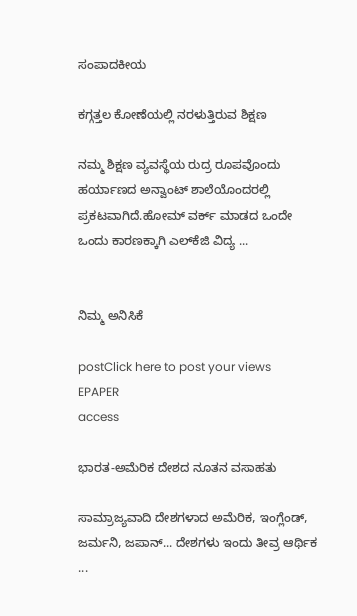ಸಂಪಾದಕೀಯ

ಕಗ್ಗತ್ತಲ ಕೋಣೆಯಲ್ಲಿ ನರಳುತ್ತಿರುವ ಶಿಕ್ಷಣ

ನಮ್ಮ ಶಿಕ್ಷಣ ವ್ಯವಸ್ಥೆಯ ರುದ್ರ ರೂಪವೊಂದು ಹರ್ಯಾಣದ ಅನ್ವಾಂಟ್ ಶಾಲೆಯೊಂದರಲ್ಲಿ ಪ್ರಕಟವಾಗಿದೆ.ಹೋಮ್ ವರ್ಕ್ ಮಾಡದ ಒಂದೇ ಒಂದು ಕಾರಣಕ್ಕಾಗಿ ಎಲ್‌ಕೆಜಿ ವಿದ್ಯ ...


ನಿಮ್ಮ ಅನಿಸಿಕೆ

postClick here to post your views
EPAPER
access

ಭಾರತ-ಅಮೆರಿಕ ದೇಶದ ನೂತನ ವಸಾಹತು

ಸಾಮ್ರಾಜ್ಯವಾದಿ ದೇಶಗಳಾದ ಅಮೆರಿಕ, ಇಂಗ್ಲೆಂಡ್, ಜರ್ಮನಿ, ಜಪಾನ್... ದೇಶಗಳು ಇಂದು ತೀವ್ರ ಆರ್ಥಿಕ ...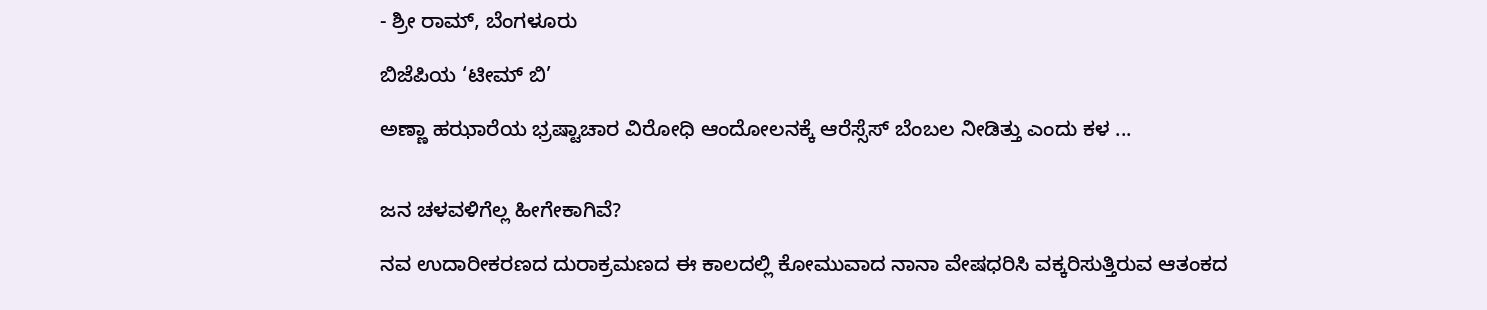- ಶ್ರೀ ರಾಮ್, ಬೆಂಗಳೂರು

ಬಿಜೆಪಿಯ ‘ಟೀಮ್ ಬಿ’

ಅಣ್ಣಾ ಹಝಾರೆಯ ಭ್ರಷ್ಟಾಚಾರ ವಿರೋಧಿ ಆಂದೋಲನಕ್ಕೆ ಆರೆಸ್ಸೆಸ್ ಬೆಂಬಲ ನೀಡಿತ್ತು ಎಂದು ಕಳ ...


ಜನ ಚಳವಳಿಗೆಲ್ಲ ಹೀಗೇಕಾಗಿವೆ?

ನವ ಉದಾರೀಕರಣದ ದುರಾಕ್ರಮಣದ ಈ ಕಾಲದಲ್ಲಿ ಕೋಮುವಾದ ನಾನಾ ವೇಷಧರಿಸಿ ವಕ್ಕರಿಸುತ್ತಿರುವ ಆತಂಕದ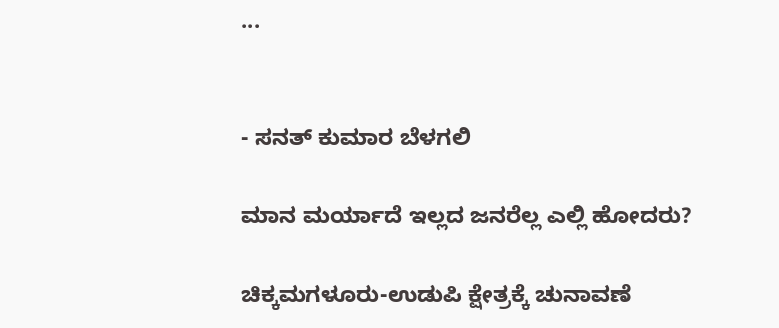...


- ಸನತ್‌ ಕುಮಾರ ಬೆಳಗಲಿ

ಮಾನ ಮರ್ಯಾದೆ ಇಲ್ಲದ ಜನರೆಲ್ಲ ಎಲ್ಲಿ ಹೋದರು?

ಚಿಕ್ಕಮಗಳೂರು-ಉಡುಪಿ ಕ್ಷೇತ್ರಕ್ಕೆ ಚುನಾವಣೆ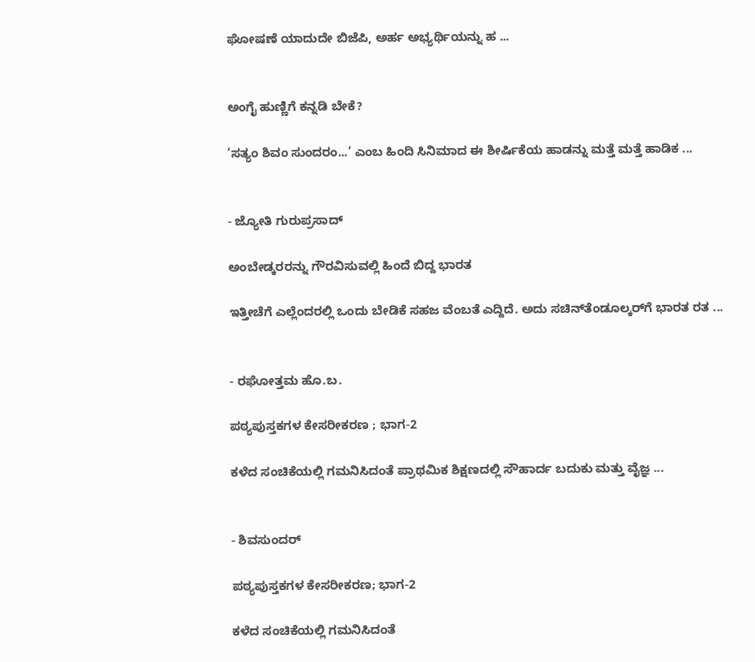ಘೋಷಣೆ ಯಾದುದೇ ಬಿಜೆಪಿ, ಅರ್ಹ ಅಭ್ಯರ್ಥಿಯನ್ನು ಹ ...


ಅಂಗೈ ಹುಣ್ಣಿಗೆ ಕನ್ನಡಿ ಬೇಕೆ?

‘ಸತ್ಯಂ ಶಿವಂ ಸುಂದರಂ...’ ಎಂಬ ಹಿಂದಿ ಸಿನಿಮಾದ ಈ ಶೀರ್ಷಿಕೆಯ ಹಾಡನ್ನು ಮತ್ತೆ ಮತ್ತೆ ಹಾಡಿಕ ...


- ಜ್ಯೋತಿ ಗುರುಪ್ರಸಾದ್

ಅಂಬೇಡ್ಕರರನ್ನು ಗೌರವಿಸುವಲ್ಲಿ ಹಿಂದೆ ಬಿದ್ದ ಭಾರತ

ಇತ್ತೀಚೆಗೆ ಎಲ್ಲೆಂದರಲ್ಲಿ ಒಂದು ಬೇಡಿಕೆ ಸಹಜ ವೆಂಬತೆ ಎದ್ದಿದೆ. ಅದು ಸಚಿನ್‌ತೆಂಡೂಲ್ಕರ್‌ಗೆ ಭಾರತ ರತ ...


- ರಘೋತ್ತಮ ಹೊ.ಬ.

ಪಠ್ಯಪುಸ್ತಕಗಳ ಕೇಸರೀಕರಣ ; ಭಾಗ-2

ಕಳೆದ ಸಂಚಿಕೆಯಲ್ಲಿ ಗಮನಿಸಿದಂತೆ ಪ್ರಾಥಮಿಕ ಶಿಕ್ಷಣದಲ್ಲಿ ಸೌಹಾರ್ದ ಬದುಕು ಮತ್ತು ವೈಜ್ಞ ...


- ಶಿವಸುಂದರ್

ಪಠ್ಯಪುಸ್ತಕಗಳ ಕೇಸರೀಕರಣ; ಭಾಗ-2

ಕಳೆದ ಸಂಚಿಕೆಯಲ್ಲಿ ಗಮನಿಸಿದಂತೆ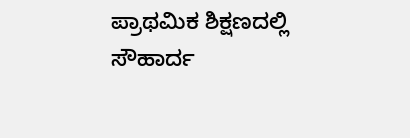ಪ್ರಾಥಮಿಕ ಶಿಕ್ಷಣದಲ್ಲಿ ಸೌಹಾರ್ದ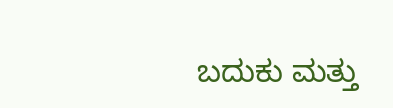ಬದುಕು ಮತ್ತು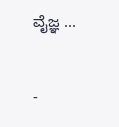ವೈಜ್ಞ ...


-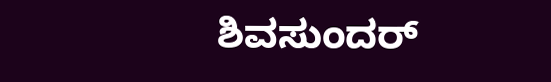ಶಿವಸುಂದರ್